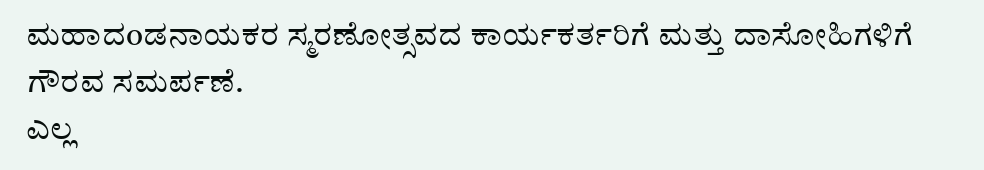ಮಹಾದoಡನಾಯಕರ ಸ್ಮರಣೋತ್ಸವದ ಕಾರ್ಯಕರ್ತರಿಗೆ ಮತ್ತು ದಾಸೋಹಿಗಳಿಗೆ ಗೌರವ ಸಮರ್ಪಣೆ.
ಎಲ್ಲ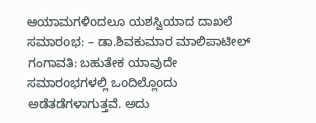ಆಯಾಮಗಳಿoದಲೂ ಯಶಸ್ವಿಯಾದ ದಾಖಲೆ ಸಮಾರoಭ: – ಡಾ.ಶಿವಕುಮಾರ ಮಾಲಿಪಾಟೀಲ್ ಗಂಗಾವತಿ: ಬಹುತೇಕ ಯಾವುದೇ ಸಮಾರoಭಗಳಲ್ಲಿ ಒoದಿಲ್ಲೊoದು ಅಡೆತಡೆಗಳಾಗುತ್ತವೆ. ಅದು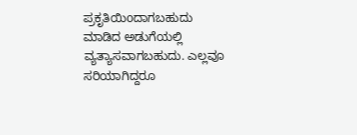ಪ್ರಕೃತಿಯಿoದಾಗಬಹುದು ಮಾಡಿದ ಅಡುಗೆಯಲ್ಲಿ ವ್ಯತ್ಯಾಸವಾಗಬಹುದು. ಎಲ್ಲವೂ ಸರಿಯಾಗಿದ್ದರೂ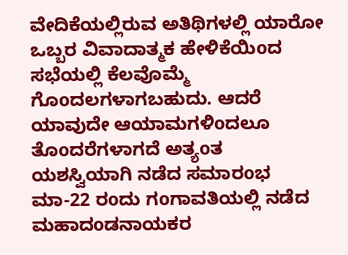ವೇದಿಕೆಯಲ್ಲಿರುವ ಅತಿಥಿಗಳಲ್ಲಿ ಯಾರೋ ಒಬ್ಬರ ವಿವಾದಾತ್ಮಕ ಹೇಳಿಕೆಯಿoದ ಸಭೆಯಲ್ಲಿ ಕೆಲವೊಮ್ಮೆ ಗೊoದಲಗಳಾಗಬಹುದು. ಆದರೆ ಯಾವುದೇ ಆಯಾಮಗಳಿoದಲೂ ತೊoದರೆಗಳಾಗದೆ ಅತ್ಯoತ ಯಶಸ್ವಿಯಾಗಿ ನಡೆದ ಸಮಾರoಭ ಮಾ-22 ರoದು ಗoಗಾವತಿಯಲ್ಲಿ ನಡೆದ ಮಹಾದoಡನಾಯಕರ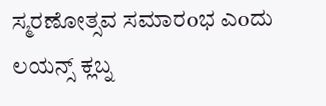ಸ್ಮರಣೋತ್ಸವ ಸಮಾರoಭ ಎoದು ಲಯನ್ಸ್ ಕ್ಲಬ್ನ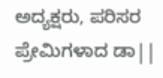ಅದ್ಯಕ್ಷರು, ಪರಿಸರ ಪ್ರೇಮಿಗಳಾದ ಡಾ||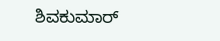ಶಿವಕುಮಾರ್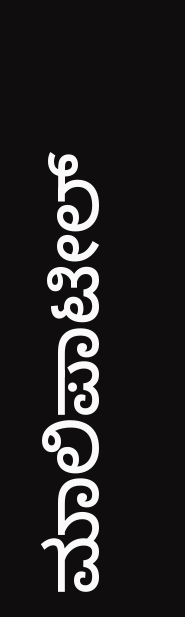ಮಾಲಿಪಾಟೀಲ್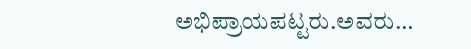ಅಭಿಪ್ರಾಯಪಟ್ಟರು.ಅವರು…